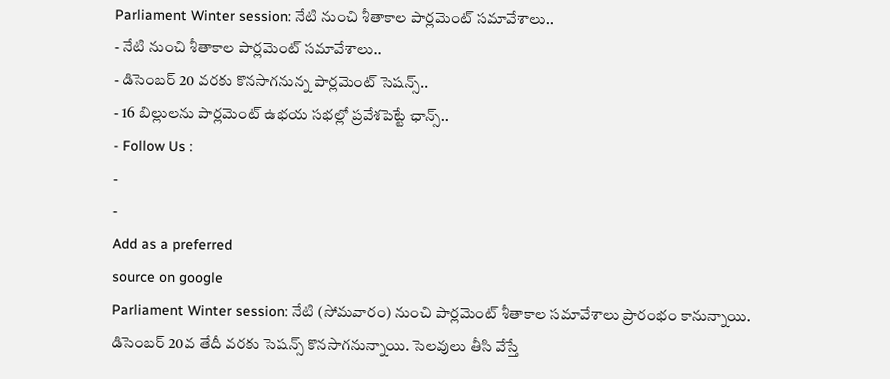Parliament Winter session: నేటి నుంచి శీతాకాల పార్లమెంట్ సమావేశాలు..
- నేటి నుంచి శీతాకాల పార్లమెంట్ సమావేశాలు..
- డిసెంబర్ 20 వరకు కొనసాగనున్న పార్లమెంట్ సెషన్స్..
- 16 బిల్లులను పార్లమెంట్ ఉభయ సభల్లో ప్రవేశపెట్టే ఛాన్స్..
- Follow Us :
-
-
Add as a preferred
source on google
Parliament Winter session: నేటి (సోమవారం) నుంచి పార్లమెంట్ శీతాకాల సమావేశాలు ప్రారంభం కానున్నాయి. డిసెంబర్ 20వ తేదీ వరకు సెషన్స్ కొనసాగనున్నాయి. సెలవులు తీసి వేస్తే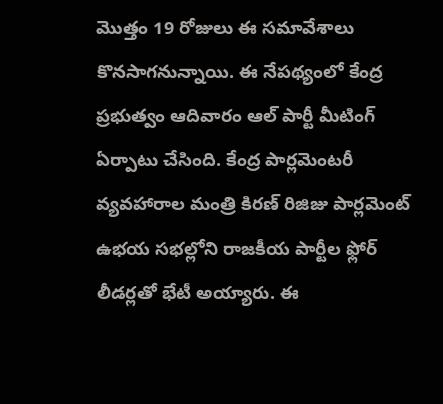మొత్తం 19 రోజులు ఈ సమావేశాలు కొనసాగనున్నాయి. ఈ నేపథ్యంలో కేంద్ర ప్రభుత్వం ఆదివారం ఆల్ పార్టీ మీటింగ్ ఏర్పాటు చేసింది. కేంద్ర పార్లమెంటరీ వ్యవహారాల మంత్రి కిరణ్ రిజిజు పార్లమెంట్ ఉభయ సభల్లోని రాజకీయ పార్టీల ఫ్లోర్ లీడర్లతో భేటీ అయ్యారు. ఈ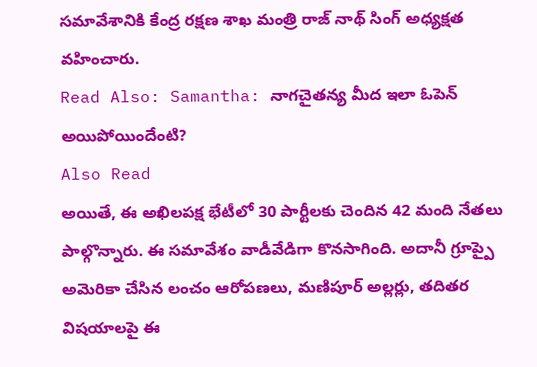సమావేశానికి కేంద్ర రక్షణ శాఖ మంత్రి రాజ్ నాథ్ సింగ్ అధ్యక్షత వహించారు.
Read Also: Samantha: నాగచైతన్య మీద ఇలా ఓపెన్ అయిపోయిందేంటి?
Also Read
అయితే, ఈ అఖిలపక్ష భేటీలో 30 పార్టీలకు చెందిన 42 మంది నేతలు పాల్గొన్నారు. ఈ సమావేశం వాడీవేడిగా కొనసాగింది. అదానీ గ్రూప్పై అమెరికా చేసిన లంచం ఆరోపణలు, మణిపూర్ అల్లర్లు, తదితర విషయాలపై ఈ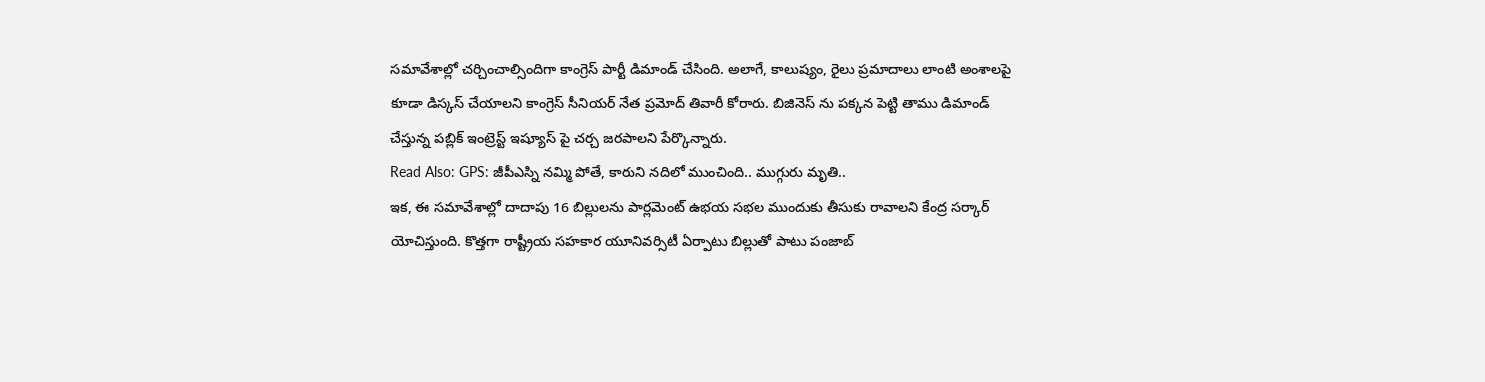సమావేశాల్లో చర్చించాల్సిందిగా కాంగ్రెస్ పార్టీ డిమాండ్ చేసింది. అలాగే, కాలుష్యం, రైలు ప్రమాదాలు లాంటి అంశాలపై కూడా డిస్కస్ చేయాలని కాంగ్రెస్ సీనియర్ నేత ప్రమోద్ తివారీ కోరారు. బిజినెస్ ను పక్కన పెట్టి తాము డిమాండ్ చేస్తున్న పబ్లిక్ ఇంట్రెస్ట్ ఇష్యూస్ పై చర్చ జరపాలని పేర్కొన్నారు.
Read Also: GPS: జీపీఎస్ని నమ్మి పోతే, కారుని నదిలో ముంచింది.. ముగ్గురు మృతి..
ఇక, ఈ సమావేశాల్లో దాదాపు 16 బిల్లులను పార్లమెంట్ ఉభయ సభల ముందుకు తీసుకు రావాలని కేంద్ర సర్కార్ యోచిస్తుంది. కొత్తగా రాష్ట్రీయ సహకార యూనివర్సిటీ ఏర్పాటు బిల్లుతో పాటు పంజాబ్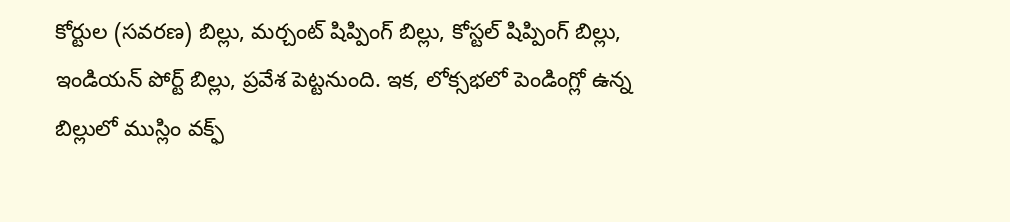కోర్టుల (సవరణ) బిల్లు, మర్చంట్ షిప్పింగ్ బిల్లు, కోస్టల్ షిప్పింగ్ బిల్లు, ఇండియన్ పోర్ట్ బిల్లు, ప్రవేశ పెట్టనుంది. ఇక, లోక్సభలో పెండింగ్లో ఉన్న బిల్లులో ముస్లిం వక్ఫ్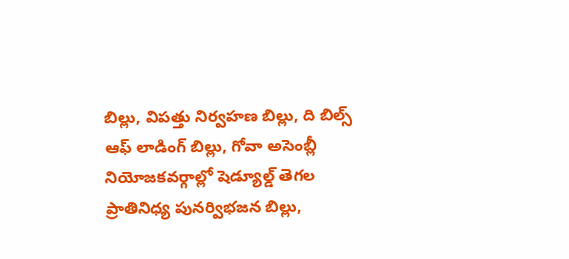బిల్లు, విపత్తు నిర్వహణ బిల్లు, ది బిల్స్ ఆఫ్ లాడింగ్ బిల్లు, గోవా అసెంబ్లీ నియోజకవర్గాల్లో షెడ్యూల్డ్ తెగల ప్రాతినిధ్య పునర్విభజన బిల్లు,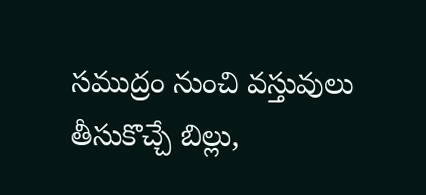సముద్రం నుంచి వస్తువులు తీసుకొచ్చే బిల్లు,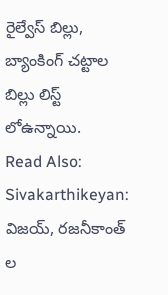రైల్వేస్ బిల్లు, బ్యాంకింగ్ చట్టాల బిల్లు లిస్ట్ లోఉన్నాయి.
Read Also: Sivakarthikeyan: విజయ్, రజనీకాంత్ ల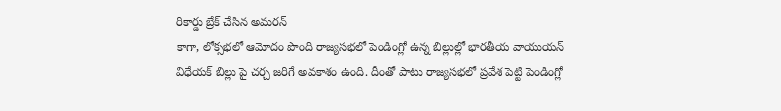రికార్డు బ్రేక్ చేసిన అమరన్
కాగా, లోక్సభలో ఆమోదం పొంది రాజ్యసభలో పెండింగ్లో ఉన్న బిల్లుల్లో భారతీయ వాయుయన్ విధేయక్ బిల్లు పై చర్చ జరిగే అవకాశం ఉంది. దీంతో పాటు రాజ్యసభలో ప్రవేశ పెట్టి పెండింగ్లో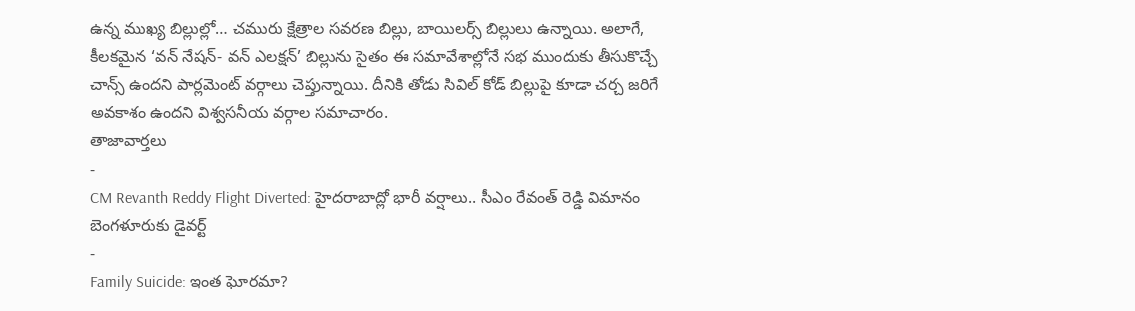ఉన్న ముఖ్య బిల్లుల్లో… చమురు క్షేత్రాల సవరణ బిల్లు, బాయిలర్స్ బిల్లులు ఉన్నాయి. అలాగే, కీలకమైన ‘వన్ నేషన్- వన్ ఎలక్షన్’ బిల్లును సైతం ఈ సమావేశాల్లోనే సభ ముందుకు తీసుకొచ్చే చాన్స్ ఉందని పార్లమెంట్ వర్గాలు చెప్తున్నాయి. దీనికి తోడు సివిల్ కోడ్ బిల్లుపై కూడా చర్చ జరిగే అవకాశం ఉందని విశ్వసనీయ వర్గాల సమాచారం.
తాజావార్తలు
-
CM Revanth Reddy Flight Diverted: హైదరాబాద్లో భారీ వర్షాలు.. సీఎం రేవంత్ రెడ్డి విమానం బెంగళూరుకు డైవర్ట్
-
Family Suicide: ఇంత ఘోరమా?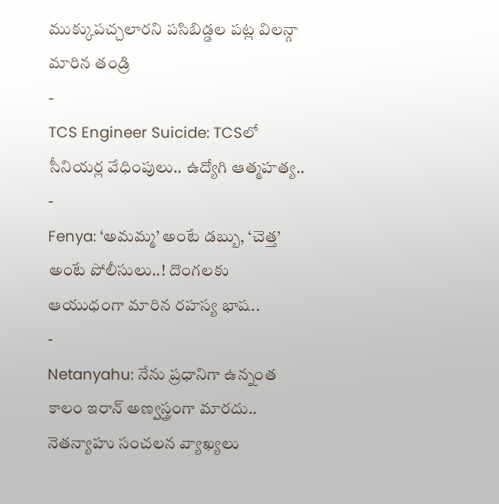ముక్కుపచ్చలారని పసిబిడ్డల పట్ల విలన్గా మారిన తండ్రి
-
TCS Engineer Suicide: TCSలో సీనియర్ల వేధింపులు.. ఉద్యోగి ఆత్మహత్య..
-
Fenya: ‘అమమ్మ’ అంటే డబ్బు, ‘చెత్త’ అంటే పోలీసులు..! దొంగలకు ఆయుధంగా మారిన రహస్య భాష..
-
Netanyahu: నేను ప్రధానిగా ఉన్నంత కాలం ఇరాన్ అణ్వస్త్రంగా మారదు.. నెతన్యాహు సంచలన వ్యాఖ్యలు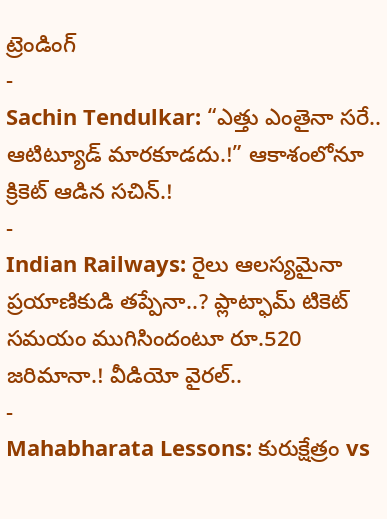ట్రెండింగ్
-
Sachin Tendulkar: “ఎత్తు ఎంతైనా సరే.. ఆటిట్యూడ్ మారకూడదు.!” ఆకాశంలోనూ క్రికెట్ ఆడిన సచిన్.!
-
Indian Railways: రైలు ఆలస్యమైనా ప్రయాణికుడి తప్పేనా..? ప్లాట్ఫామ్ టికెట్ సమయం ముగిసిందంటూ రూ.520 జరిమానా.! వీడియో వైరల్..
-
Mahabharata Lessons: కురుక్షేత్రం vs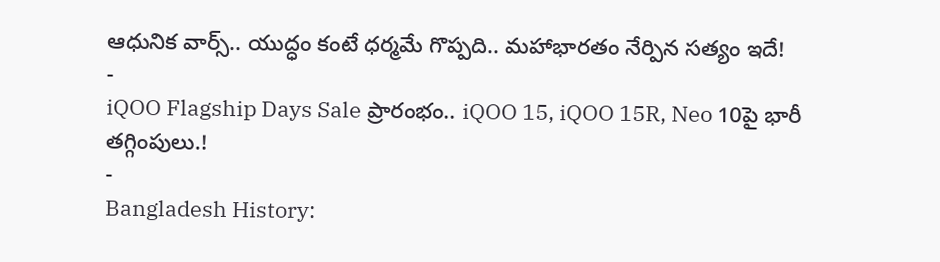ఆధునిక వార్స్.. యుద్ధం కంటే ధర్మమే గొప్పది.. మహాభారతం నేర్పిన సత్యం ఇదే!
-
iQOO Flagship Days Sale ప్రారంభం.. iQOO 15, iQOO 15R, Neo 10పై భారీ తగ్గింపులు.!
-
Bangladesh History: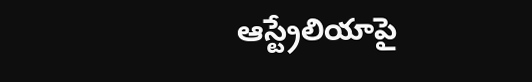ఆస్ట్రేలియాపై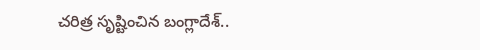చరిత్ర సృష్టించిన బంగ్లాదేశ్..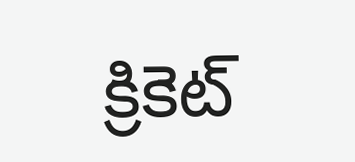క్రికెట్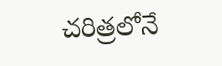చరిత్రలోనే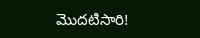మొదటిసారి!